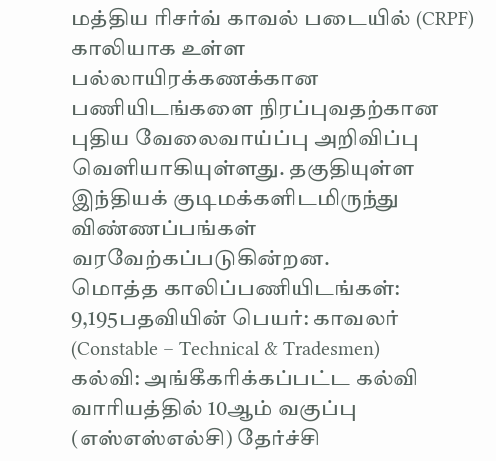மத்திய ரிசர்வ் காவல் படையில் (CRPF) காலியாக உள்ள பல்லாயிரக்கணக்கான பணியிடங்களை நிரப்புவதற்கான புதிய வேலைவாய்ப்பு அறிவிப்பு வெளியாகியுள்ளது. தகுதியுள்ள இந்தியக் குடிமக்களிடமிருந்து விண்ணப்பங்கள் வரவேற்கப்படுகின்றன.
மொத்த காலிப்பணியிடங்கள்: 9,195பதவியின் பெயர்: காவலர் (Constable – Technical & Tradesmen)
கல்வி: அங்கீகரிக்கப்பட்ட கல்வி வாரியத்தில் 10ஆம் வகுப்பு (எஸ்எஸ்எல்சி) தேர்ச்சி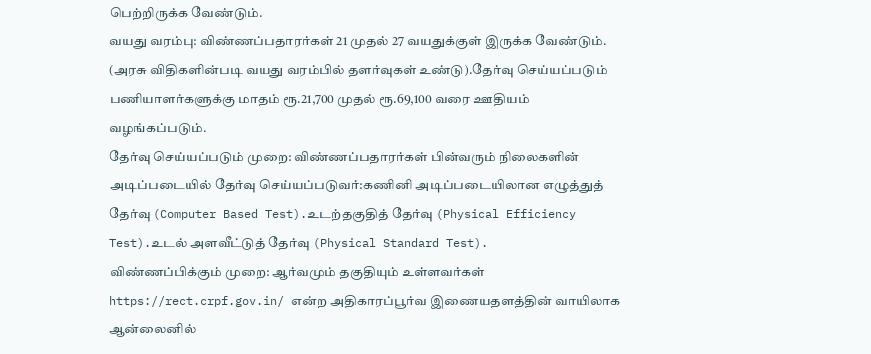பெற்றிருக்க வேண்டும்.
வயது வரம்பு: விண்ணப்பதாரர்கள் 21 முதல் 27 வயதுக்குள் இருக்க வேண்டும். (அரசு விதிகளின்படி வயது வரம்பில் தளர்வுகள் உண்டு).தேர்வு செய்யப்படும் பணியாளர்களுக்கு மாதம் ரூ.21,700 முதல் ரூ.69,100 வரை ஊதியம் வழங்கப்படும்.
தேர்வு செய்யப்படும் முறை: விண்ணப்பதாரர்கள் பின்வரும் நிலைகளின் அடிப்படையில் தேர்வு செய்யப்படுவர்:கணினி அடிப்படையிலான எழுத்துத் தேர்வு (Computer Based Test).உடற்தகுதித் தேர்வு (Physical Efficiency Test).உடல் அளவீட்டுத் தேர்வு (Physical Standard Test).
விண்ணப்பிக்கும் முறை: ஆர்வமும் தகுதியும் உள்ளவர்கள் https://rect.crpf.gov.in/ என்ற அதிகாரப்பூர்வ இணையதளத்தின் வாயிலாக ஆன்லைனில்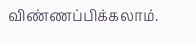விண்ணப்பிக்கலாம்.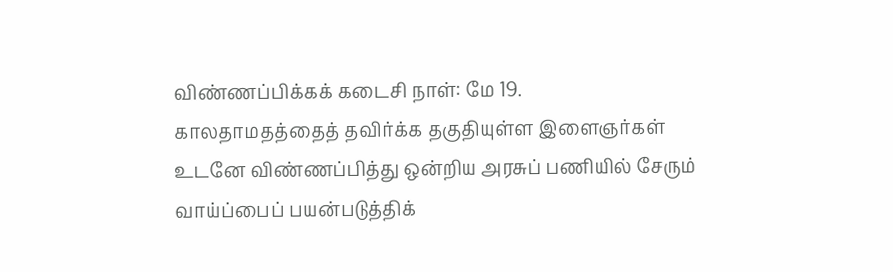விண்ணப்பிக்கக் கடைசி நாள்: மே 19.
காலதாமதத்தைத் தவிர்க்க தகுதியுள்ள இளைஞர்கள் உடனே விண்ணப்பித்து ஒன்றிய அரசுப் பணியில் சேரும் வாய்ப்பைப் பயன்படுத்திக்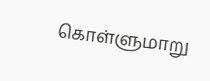கொள்ளுமாறு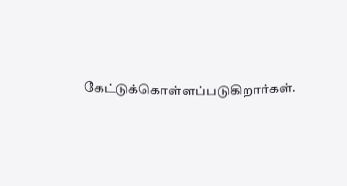கேட்டுக்கொள்ளப்படுகிறார்கள்.